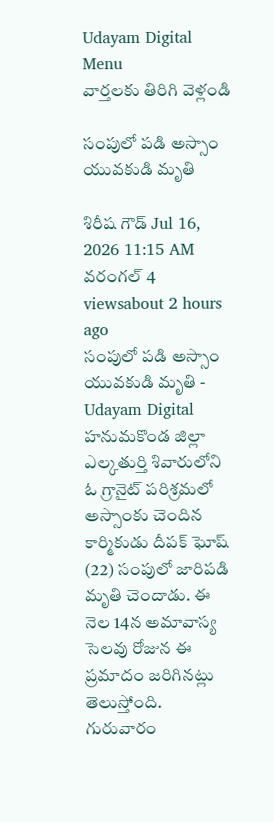Udayam Digital
Menu
వార్తలకు తిరిగి వెళ్లండి

సంపులో పడి అస్సాం యువకుడి మృతి

శిరీష గౌడ్ Jul 16, 2026 11:15 AM వరంగల్ 4 viewsabout 2 hours ago
సంపులో పడి అస్సాం యువకుడి మృతి - Udayam Digital
హనుమకొండ జిల్లా ఎల్కతుర్తి శివారులోని ఓ గ్రానైట్ పరిశ్రమలో అస్సాంకు చెందిన కార్మికుడు దీపక్ ఘోష్ (22) సంపులో జారిపడి మృతి చెందాడు. ఈ నెల 14న అమావాస్య సెలవు రోజున ఈ ప్రమాదం జరిగినట్లు తెలుస్తోంది. గురువారం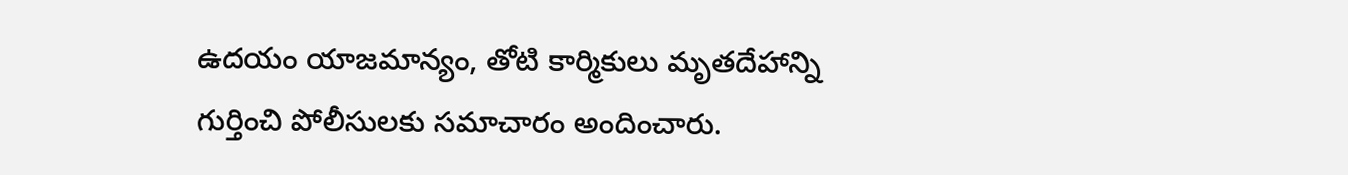ఉదయం యాజమాన్యం, తోటి కార్మికులు మృతదేహాన్ని గుర్తించి పోలీసులకు సమాచారం అందించారు.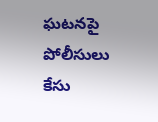ఘటనపై పోలీసులు కేసు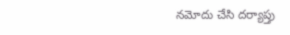నమోదు చేసి దర్యాప్తు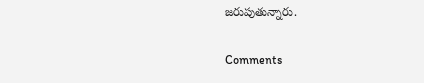జరుపుతున్నారు.

Comments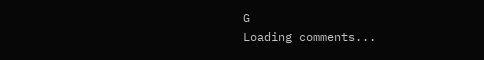G
Loading comments...